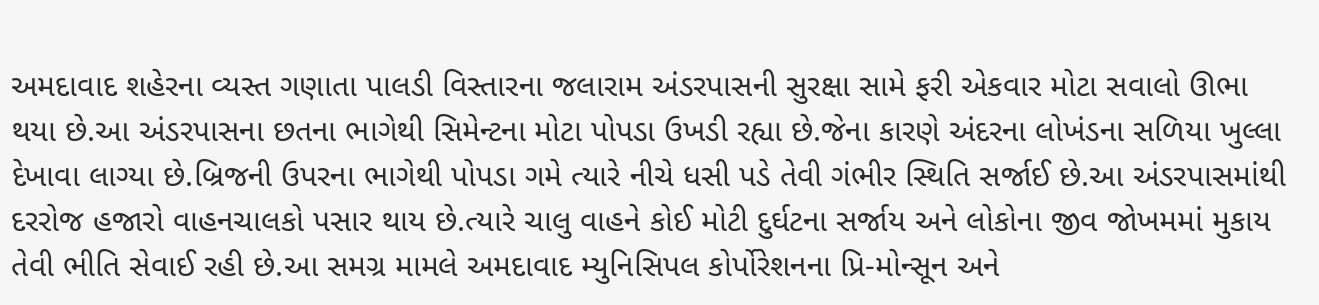અમદાવાદ શહેરના વ્યસ્ત ગણાતા પાલડી વિસ્તારના જલારામ અંડરપાસની સુરક્ષા સામે ફરી એકવાર મોટા સવાલો ઊભા થયા છે.આ અંડરપાસના છતના ભાગેથી સિમેન્ટના મોટા પોપડા ઉખડી રહ્યા છે.જેના કારણે અંદરના લોખંડના સળિયા ખુલ્લા દેખાવા લાગ્યા છે.બ્રિજની ઉપરના ભાગેથી પોપડા ગમે ત્યારે નીચે ધસી પડે તેવી ગંભીર સ્થિતિ સર્જાઈ છે.આ અંડરપાસમાંથી દરરોજ હજારો વાહનચાલકો પસાર થાય છે.ત્યારે ચાલુ વાહને કોઈ મોટી દુર્ઘટના સર્જાય અને લોકોના જીવ જોખમમાં મુકાય તેવી ભીતિ સેવાઈ રહી છે.આ સમગ્ર મામલે અમદાવાદ મ્યુનિસિપલ કોર્પોરેશનના પ્રિ-મોન્સૂન અને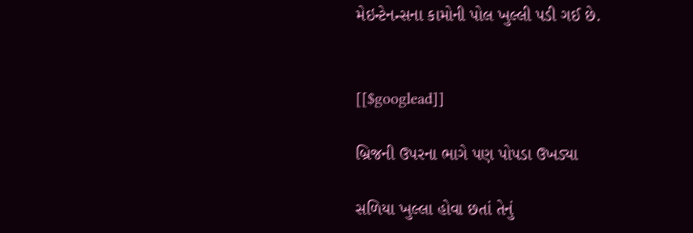મેઇન્ટેનન્સના કામોની પોલ ખુલ્લી પડી ગઈ છે.


[[$googlead]]

બ્રિજની ઉપરના ભાગે પણ પોપડા ઉખડ્યા

સળિયા ખુલ્લા હોવા છતાં તેનું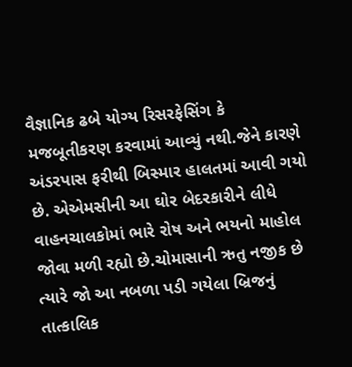વૈજ્ઞાનિક ઢબે યોગ્ય રિસરફેસિંગ કે મજબૂતીકરણ કરવામાં આવ્યું નથી.જેને કારણે અંડરપાસ ફરીથી બિસ્માર હાલતમાં આવી ગયો છે. એએમસીની આ ઘોર બેદરકારીને લીધે વાહનચાલકોમાં ભારે રોષ અને ભયનો માહોલ જોવા મળી રહ્યો છે.ચોમાસાની ઋતુ નજીક છે ત્યારે જો આ નબળા પડી ગયેલા બ્રિજનું તાત્કાલિક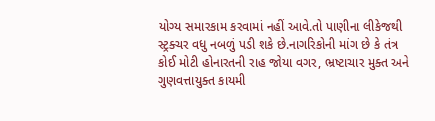યોગ્ય સમારકામ કરવામાં નહીં આવે.તો પાણીના લીકેજથી સ્ટ્રક્ચર વધુ નબળું પડી શકે છે.નાગરિકોની માંગ છે કે તંત્ર કોઈ મોટી હોનારતની રાહ જોયા વગર, ભ્રષ્ટાચાર મુક્ત અને ગુણવત્તાયુક્ત કાયમી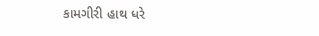કામગીરી હાથ ધરે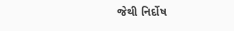જેથી નિર્દોષ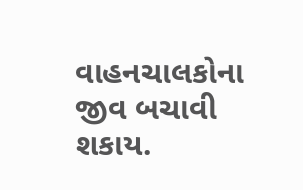વાહનચાલકોના જીવ બચાવી શકાય.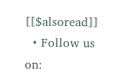[[$alsoread]]
  • Follow us on: